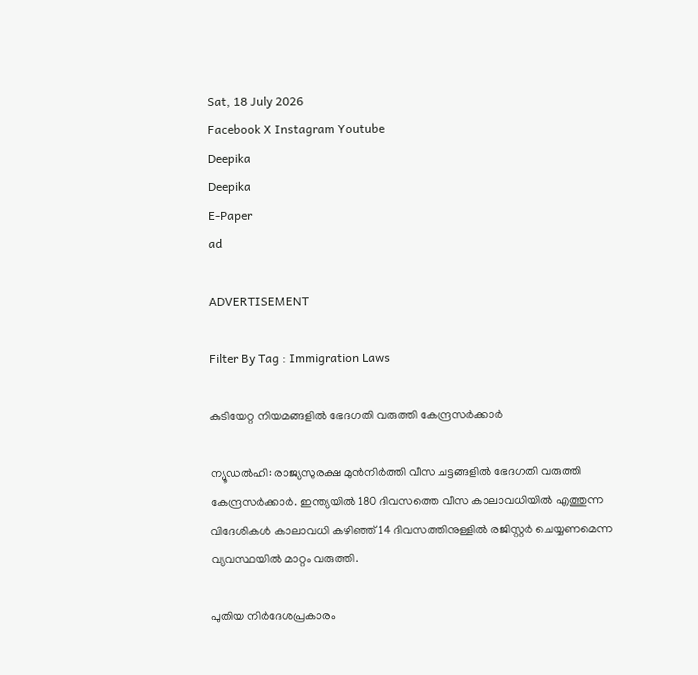Sat, 18 July 2026
Facebook X Instagram Youtube
Deepika
Deepika
E-Paper
ad

ADVERTISEMENT

Filter By Tag : Immigration Laws

കുടിയേറ്റ നിയമങ്ങളിൽ ഭേദഗതി വരുത്തി കേന്ദ്രസർക്കാർ

ന്യൂഡൽഹി: രാജ്യസുരക്ഷ മുൻനിർത്തി വീസ ചട്ടങ്ങളിൽ ഭേദഗതി വരുത്തി കേന്ദ്രസർക്കാർ. ഇന്ത്യയിൽ 180 ദിവസത്തെ വീസ കാലാവധിയിൽ എത്തുന്ന വിദേശികൾ കാലാവധി കഴിഞ്ഞ് 14 ദിവസത്തിനുള്ളിൽ രജിസ്റ്റർ ചെയ്യണമെന്ന വ്യവസ്ഥയിൽ മാറ്റം വരുത്തി.

പുതിയ നിർദേശപ്രകാരം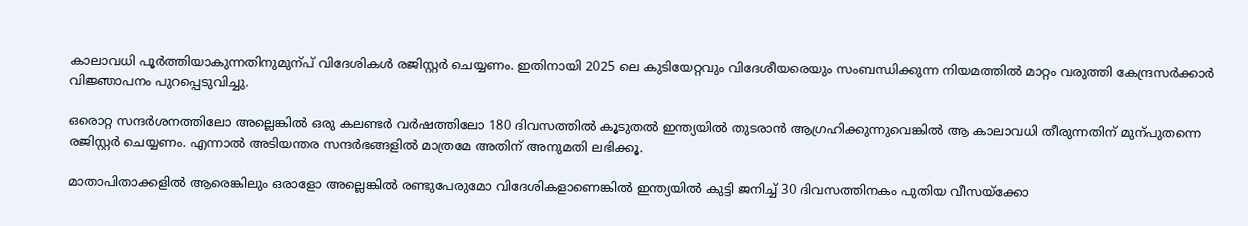കാലാവധി പൂർത്തിയാകുന്നതിനുമുന്പ് വിദേശികൾ രജിസ്റ്റർ ചെയ്യണം. ഇതിനായി 2025 ലെ കുടിയേറ്റവും വിദേശീയരെയും സംബന്ധിക്കുന്ന നിയമത്തിൽ മാറ്റം വരുത്തി കേന്ദ്രസർക്കാർ വിജ്ഞാപനം പുറപ്പെടുവിച്ചു.

ഒരൊറ്റ സന്ദർശനത്തിലോ അല്ലെങ്കിൽ ഒരു കലണ്ടർ വർഷത്തിലോ 180 ദിവസത്തിൽ കൂടുതൽ ഇന്ത്യയിൽ തുടരാൻ ആഗ്രഹിക്കുന്നുവെങ്കിൽ ആ കാലാവധി തീരുന്നതിന് മുന്പുതന്നെ രജിസ്റ്റർ ചെയ്യണം. എന്നാൽ അടിയന്തര സന്ദർഭങ്ങളിൽ മാത്രമേ അതിന് അനുമതി ലഭിക്കൂ.

മാതാപിതാക്കളിൽ ആരെങ്കിലും ഒരാളോ അല്ലെങ്കിൽ രണ്ടുപേരുമോ വിദേശികളാണെങ്കിൽ ഇന്ത്യയിൽ കുട്ടി ജനിച്ച് 30 ദിവസത്തിനകം പുതിയ വീസയ്ക്കോ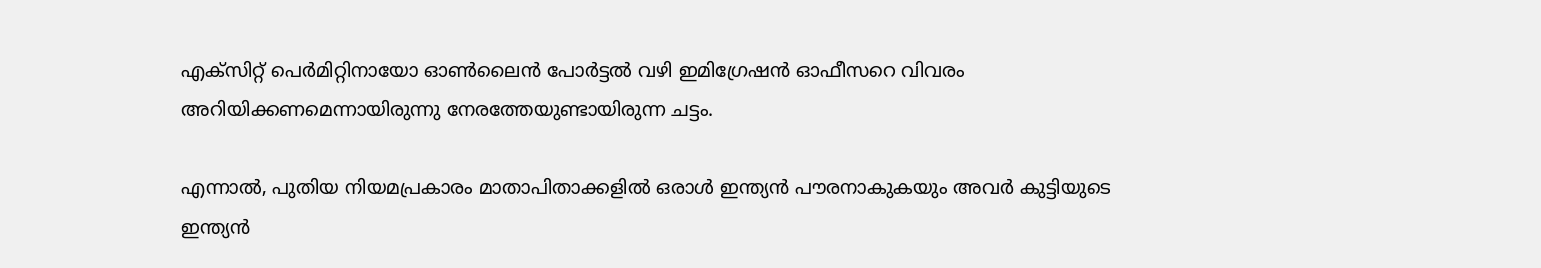എക്സിറ്റ് പെർമിറ്റിനായോ ഓണ്‍ലൈൻ പോർട്ടൽ വഴി ഇമിഗ്രേഷൻ ഓഫീസറെ വിവരം അറിയിക്കണമെന്നായിരുന്നു നേരത്തേയുണ്ടായിരുന്ന ചട്ടം.

എന്നാൽ, പുതിയ നിയമപ്രകാരം മാതാപിതാക്കളിൽ ഒരാൾ ഇന്ത്യൻ പൗരനാകുകയും അവർ കുട്ടിയുടെ ഇന്ത്യൻ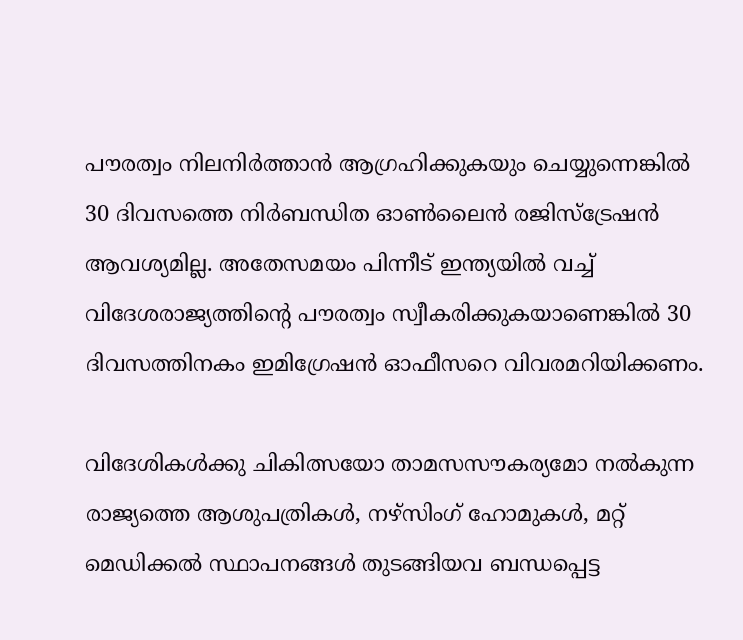പൗരത്വം നിലനിർത്താൻ ആഗ്രഹിക്കുകയും ചെയ്യുന്നെങ്കിൽ 30 ദിവസത്തെ നിർബന്ധിത ഓണ്‍ലൈൻ രജിസ്ട്രേഷൻ ആവശ്യമില്ല. അതേസമയം പിന്നീട് ഇന്ത്യയിൽ വച്ച് വിദേശരാജ്യത്തിന്‍റെ പൗരത്വം സ്വീകരിക്കുകയാണെങ്കിൽ 30 ദിവസത്തിനകം ഇമിഗ്രേഷൻ ഓഫീസറെ വിവരമറിയിക്കണം.

വിദേശികൾക്കു ചികിത്സയോ താമസസൗകര്യമോ നൽകുന്ന രാജ്യത്തെ ആശുപത്രികൾ, നഴ്സിംഗ് ഹോമുകൾ, മറ്റ് മെഡിക്കൽ സ്ഥാപനങ്ങൾ തുടങ്ങിയവ ബന്ധപ്പെട്ട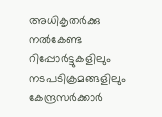അധികൃതർക്കു നൽകേണ്ട റിപ്പോർട്ടുകളിലും നടപടിക്രമങ്ങളിലും കേന്ദ്രസർക്കാർ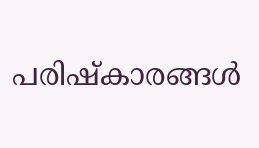പരിഷ്കാരങ്ങൾ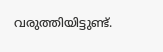വരുത്തിയിട്ടുണ്ട്.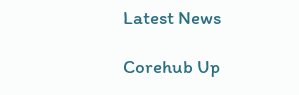Latest News

Corehub Up